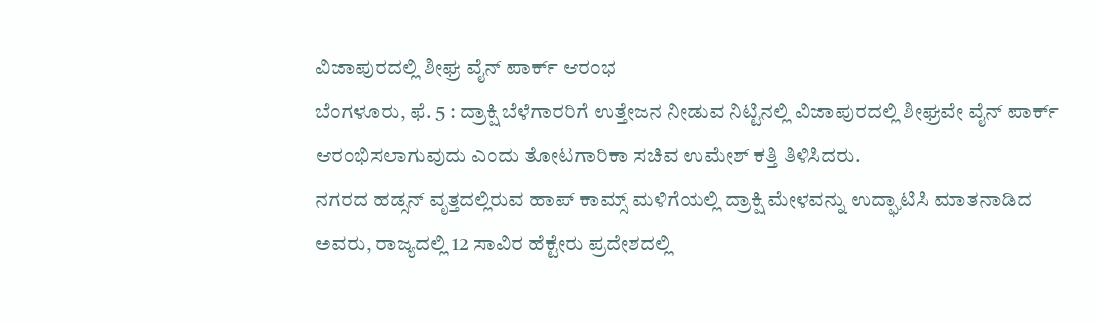ವಿಜಾಪುರದಲ್ಲಿ ಶೀಘ್ರ ವೈನ್ ಪಾರ್ಕ್ ಆರಂಭ
ಬೆಂಗಳೂರು, ಫೆ. 5 : ದ್ರಾಕ್ಷಿ ಬೆಳೆಗಾರರಿಗೆ ಉತ್ತೇಜನ ನೀಡುವ ನಿಟ್ಟಿನಲ್ಲಿ ವಿಜಾಪುರದಲ್ಲಿ ಶೀಘ್ರವೇ ವೈನ್ ಪಾರ್ಕ್ ಆರಂಭಿಸಲಾಗುವುದು ಎಂದು ತೋಟಗಾರಿಕಾ ಸಚಿವ ಉಮೇಶ್ ಕತ್ತಿ ತಿಳಿಸಿದರು.
ನಗರದ ಹಡ್ಸನ್ ವೃತ್ತದಲ್ಲಿರುವ ಹಾಪ್ ಕಾಮ್ಸ್ ಮಳಿಗೆಯಲ್ಲಿ ದ್ರಾಕ್ಷಿ ಮೇಳವನ್ನು ಉದ್ಘಾಟಿಸಿ ಮಾತನಾಡಿದ ಅವರು, ರಾಜ್ಯದಲ್ಲಿ 12 ಸಾವಿರ ಹೆಕ್ಟೇರು ಪ್ರದೇಶದಲ್ಲಿ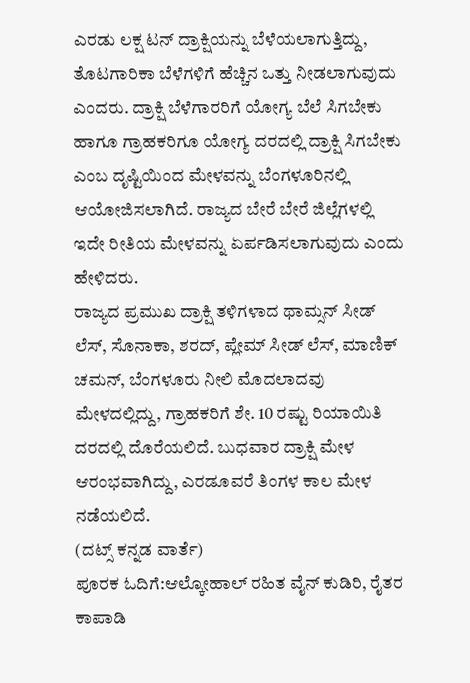ಎರಡು ಲಕ್ಷ ಟನ್ ದ್ರಾಕ್ಷಿಯನ್ನು ಬೆಳೆಯಲಾಗುತ್ತಿದ್ದು, ತೊಟಗಾರಿಕಾ ಬೆಳೆಗಳಿಗೆ ಹೆಚ್ಚಿನ ಒತ್ತು ನೀಡಲಾಗುವುದು ಎಂದರು. ದ್ರಾಕ್ಷಿ ಬೆಳೆಗಾರರಿಗೆ ಯೋಗ್ಯ ಬೆಲೆ ಸಿಗಬೇಕು ಹಾಗೂ ಗ್ರಾಹಕರಿಗೂ ಯೋಗ್ಯ ದರದಲ್ಲಿ ದ್ರಾಕ್ಷಿ ಸಿಗಬೇಕು ಎಂಬ ದೃಷ್ಟಿಯಿಂದ ಮೇಳವನ್ನು ಬೆಂಗಳೂರಿನಲ್ಲಿ ಆಯೋಜಿಸಲಾಗಿದೆ. ರಾಜ್ಯದ ಬೇರೆ ಬೇರೆ ಜಿಲ್ಲೆಗಳಲ್ಲಿ ಇದೇ ರೀತಿಯ ಮೇಳವನ್ನು ಏರ್ಪಡಿಸಲಾಗುವುದು ಎಂದು ಹೇಳಿದರು.
ರಾಜ್ಯದ ಪ್ರಮುಖ ದ್ರಾಕ್ಷಿ ತಳಿಗಳಾದ ಥಾಮ್ಸನ್ ಸೀಡ್ ಲೆಸ್, ಸೊನಾಕಾ, ಶರದ್, ಪ್ಲೇಮ್ ಸೀಡ್ ಲೆಸ್, ಮಾಣಿಕ್ ಚಮನ್, ಬೆಂಗಳೂರು ನೀಲಿ ಮೊದಲಾದವು ಮೇಳದಲ್ಲಿದ್ದು, ಗ್ರಾಹಕರಿಗೆ ಶೇ. 10 ರಷ್ಟು ರಿಯಾಯಿತಿ ದರದಲ್ಲಿ ದೊರೆಯಲಿದೆ. ಬುಧವಾರ ದ್ರಾಕ್ಷಿ ಮೇಳ ಆರಂಭವಾಗಿದ್ದು, ಎರಡೂವರೆ ತಿಂಗಳ ಕಾಲ ಮೇಳ ನಡೆಯಲಿದೆ.
(ದಟ್ಸ್ ಕನ್ನಡ ವಾರ್ತೆ)
ಪೂರಕ ಓದಿಗೆ:ಆಲ್ಕೋಹಾಲ್ ರಹಿತ ವೈನ್ ಕುಡಿರಿ, ರೈತರ ಕಾಪಾಡಿ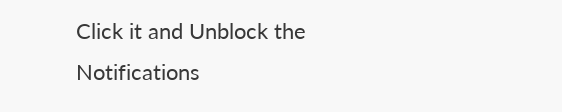Click it and Unblock the Notifications